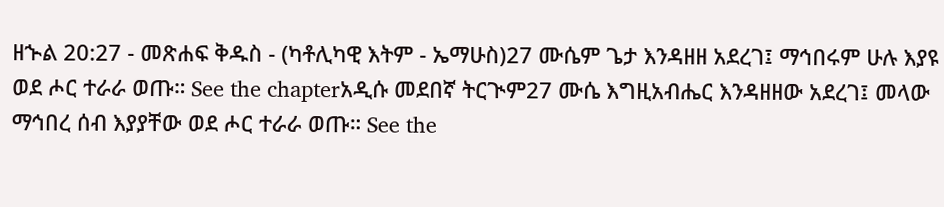ዘኍል 20:27 - መጽሐፍ ቅዱስ - (ካቶሊካዊ እትም - ኤማሁስ)27 ሙሴም ጌታ እንዳዘዘ አደረገ፤ ማኅበሩም ሁሉ እያዩ ወደ ሖር ተራራ ወጡ። See the chapterአዲሱ መደበኛ ትርጒም27 ሙሴ እግዚአብሔር እንዳዘዘው አደረገ፤ መላው ማኅበረ ሰብ እያያቸው ወደ ሖር ተራራ ወጡ። See the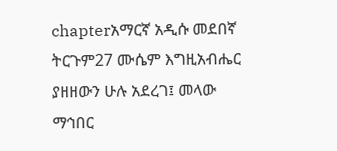chapterአማርኛ አዲሱ መደበኛ ትርጉም27 ሙሴም እግዚአብሔር ያዘዘውን ሁሉ አደረገ፤ መላው ማኅበር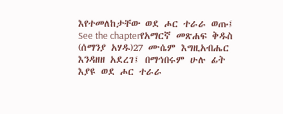እየተመለከታቸው ወደ ሖር ተራራ ወጡ፤ See the chapterየአማርኛ መጽሐፍ ቅዱስ (ሰማንያ አሃዱ)27 ሙሴም እግዚአብሔር እንዳዘዘ አደረገ፤ በማኅበሩም ሁሉ ፊት እያዩ ወደ ሖር ተራራ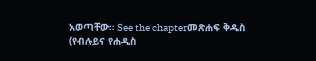አወጣቸው። See the chapterመጽሐፍ ቅዱስ (የብሉይና የሐዲስ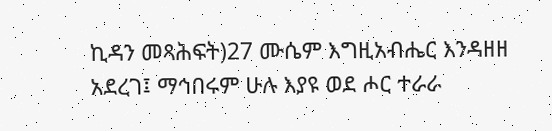ኪዳን መጻሕፍት)27 ሙሴም እግዚአብሔር እንዳዘዘ አደረገ፤ ማኅበሩም ሁሉ እያዩ ወደ ሖር ተራራ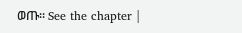ወጡ። See the chapter |